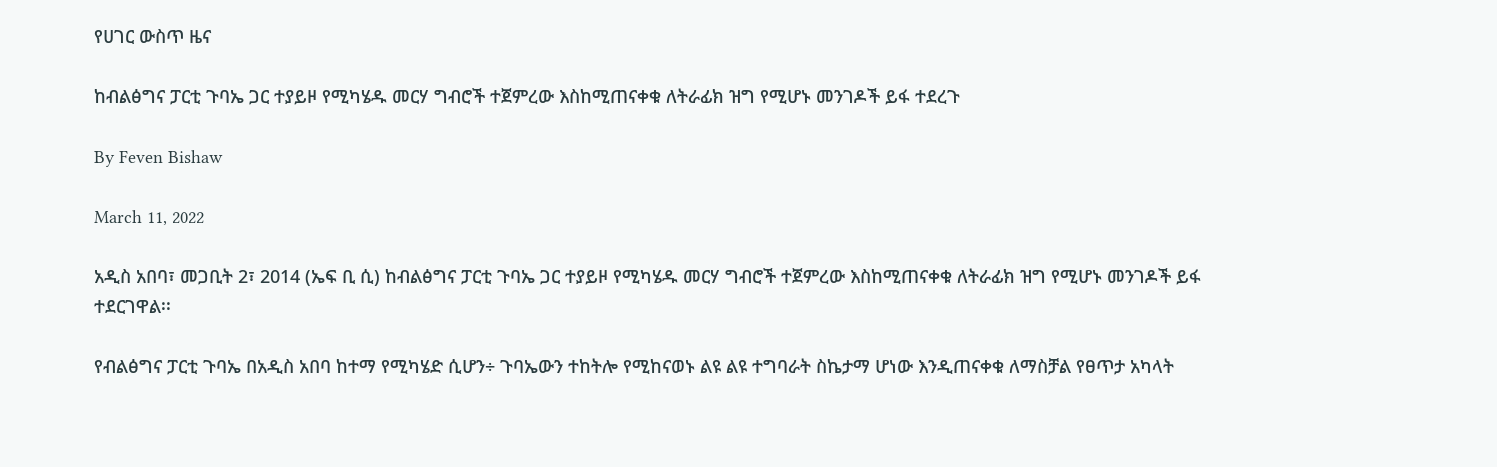የሀገር ውስጥ ዜና

ከብልፅግና ፓርቲ ጉባኤ ጋር ተያይዞ የሚካሄዱ መርሃ ግብሮች ተጀምረው እስከሚጠናቀቁ ለትራፊክ ዝግ የሚሆኑ መንገዶች ይፋ ተደረጉ

By Feven Bishaw

March 11, 2022

አዲስ አበባ፣ መጋቢት 2፣ 2014 (ኤፍ ቢ ሲ) ከብልፅግና ፓርቲ ጉባኤ ጋር ተያይዞ የሚካሄዱ መርሃ ግብሮች ተጀምረው እስከሚጠናቀቁ ለትራፊክ ዝግ የሚሆኑ መንገዶች ይፋ ተደርገዋል፡፡

የብልፅግና ፓርቲ ጉባኤ በአዲስ አበባ ከተማ የሚካሄድ ሲሆን÷ ጉባኤውን ተከትሎ የሚከናወኑ ልዩ ልዩ ተግባራት ስኬታማ ሆነው እንዲጠናቀቁ ለማስቻል የፀጥታ አካላት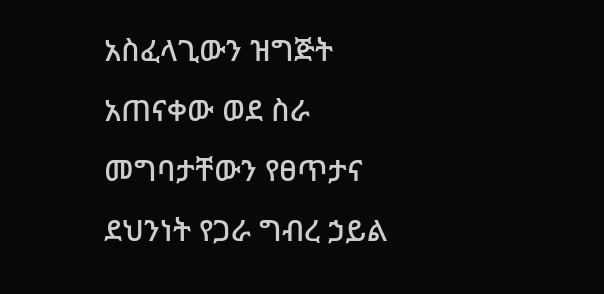አስፈላጊውን ዝግጅት አጠናቀው ወደ ስራ መግባታቸውን የፀጥታና ደህንነት የጋራ ግብረ ኃይል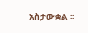አስታውቋል ፡፡